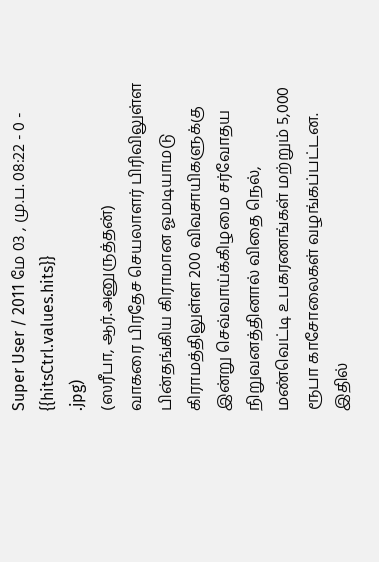Super User / 2011 மே 03 , மு.ப. 08:22 - 0 - {{hitsCtrl.values.hits}}
.jpg)
(ஸரீபா, ஆர்.அனுருத்தன்)
வாகரை பிரதேச செயலாளர் பிரிவிலுள்ள பின்தங்கிய கிராமான ஓமடியாமடு கிராமத்திலுள்ள 200 விவசாயிகளுக்கு இன்று செவ்வாய்க்கிழமை சர்வோதய நிறுவனத்தினால் விதை நெல், மண்வெட்டி உபகரணங்கள் மற்றும் 5,000 ரூபா காசோலைகள் வழங்கப்பட்டன.
இதில்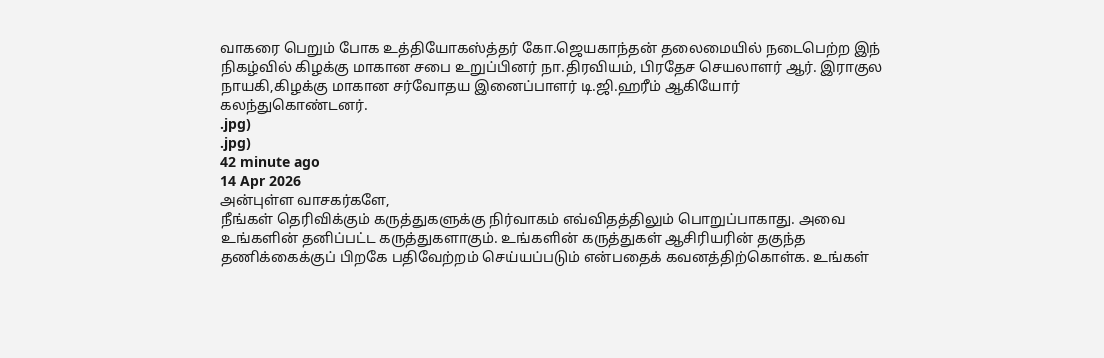வாகரை பெறும் போக உத்தியோகஸ்த்தர் கோ.ஜெயகாந்தன் தலைமையில் நடைபெற்ற இந் நிகழ்வில் கிழக்கு மாகான சபை உறுப்பினர் நா.திரவியம், பிரதேச செயலாளர் ஆர். இராகுல நாயகி,கிழக்கு மாகான சர்வோதய இனைப்பாளர் டி.ஜி.ஹரீம் ஆகியோர் கலந்துகொண்டனர்.
.jpg)
.jpg)
42 minute ago
14 Apr 2026
அன்புள்ள வாசகர்களே,
நீங்கள் தெரிவிக்கும் கருத்துகளுக்கு நிர்வாகம் எவ்விதத்திலும் பொறுப்பாகாது. அவை உங்களின் தனிப்பட்ட கருத்துகளாகும். உங்களின் கருத்துகள் ஆசிரியரின் தகுந்த தணிக்கைக்குப் பிறகே பதிவேற்றம் செய்யப்படும் என்பதைக் கவனத்திற்கொள்க. உங்கள்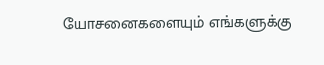யோசனைகளையும் எங்களுக்கு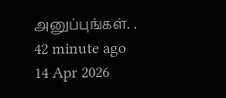அனுப்புங்கள். .
42 minute ago
14 Apr 2026